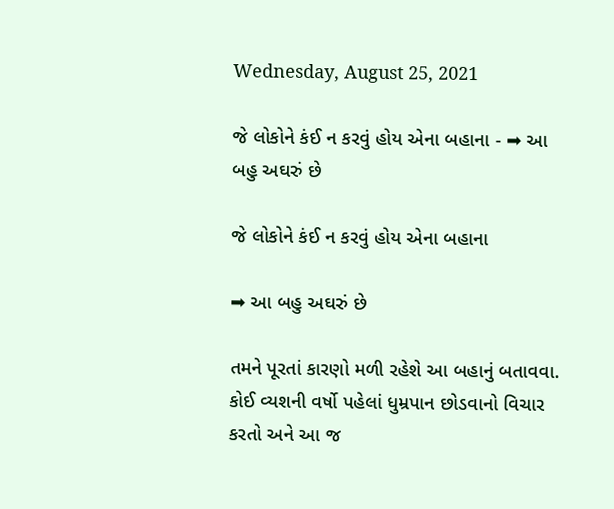Wednesday, August 25, 2021

જે લોકોને કંઈ ન કરવું હોય એના બહાના - ➡ આ બહુ અઘરું છે

જે લોકોને કંઈ ન કરવું હોય એના બહાના

➡ આ બહુ અઘરું છે

તમને પૂરતાં કારણો મળી રહેશે આ બહાનું બતાવવા.
કોઈ વ્યશની વર્ષો પહેલાં ધુમ્રપાન છોડવાનો વિચાર કરતો અને આ જ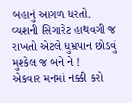બહાનું આગળ ધરતો.
વ્યશની સિગારેટ હાથવગી જ રાખતો એટલે ધુમ્રપાન છોડવું મુશ્કેલ જ બને ને !
એકવાર મનમાં નક્કી કરો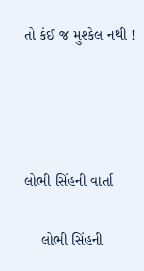તો કંઈ જ મુશ્કેલ નથી !




લોભી સિંહની વાર્તા

    લોભી સિંહની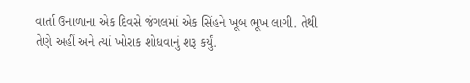વાર્તા ઉનાળાના એક દિવસે જંગલમાં એક સિંહને ખૂબ ભૂખ લાગી. તેથી તેણે અહીં અને ત્યાં ખોરાક શોધવાનું શરૂ કર્યું.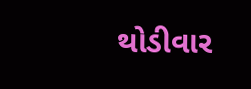થોડીવાર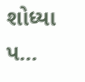શોધ્યા પ...